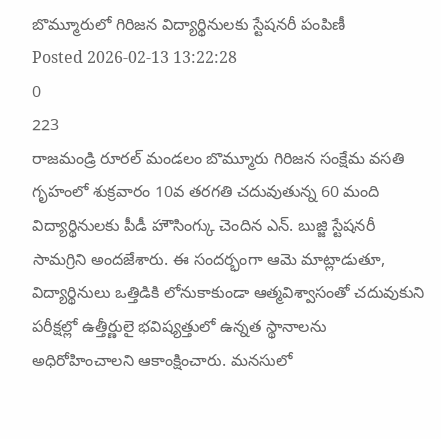బొమ్మూరులో గిరిజన విద్యార్థినులకు స్టేషనరీ పంపిణీ
Posted 2026-02-13 13:22:28
0
223
రాజమండ్రి రూరల్ మండలం బొమ్మూరు గిరిజన సంక్షేమ వసతి గృహంలో శుక్రవారం 10వ తరగతి చదువుతున్న 60 మంది విద్యార్థినులకు పీడీ హౌసింగ్కు చెందిన ఎన్. బుజ్జి స్టేషనరీ సామగ్రిని అందజేశారు. ఈ సందర్భంగా ఆమె మాట్లాడుతూ, విద్యార్థినులు ఒత్తిడికి లోనుకాకుండా ఆత్మవిశ్వాసంతో చదువుకుని పరీక్షల్లో ఉత్తీర్ణులై భవిష్యత్తులో ఉన్నత స్థానాలను అధిరోహించాలని ఆకాంక్షించారు. మనసులో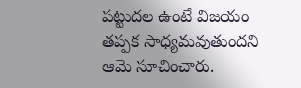పట్టుదల ఉంటే విజయం తప్పక సాధ్యమవుతుందని ఆమె సూచించారు.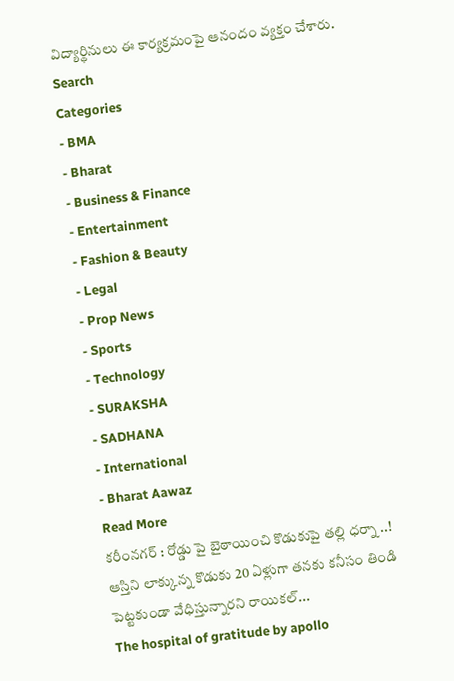విద్యార్థినులు ఈ కార్యక్రమంపై ఆనందం వ్యక్తం చేశారు.
Search
Categories
- BMA
- Bharat
- Business & Finance
- Entertainment
- Fashion & Beauty
- Legal
- Prop News
- Sports
- Technology
- SURAKSHA
- SADHANA
- International
- Bharat Aawaz
Read More
కరీంనగర్ : రోడ్డు పై బైఠాయించి కొడుకుపై తల్లి ధర్నా ..!
ఆస్తిని లాక్కున్న కొడుకు 20 ఏళ్లుగా తనకు కనీసం తిండి పెట్టకుండా వేధిస్తున్నారని రాయికల్...
The hospital of gratitude by apollo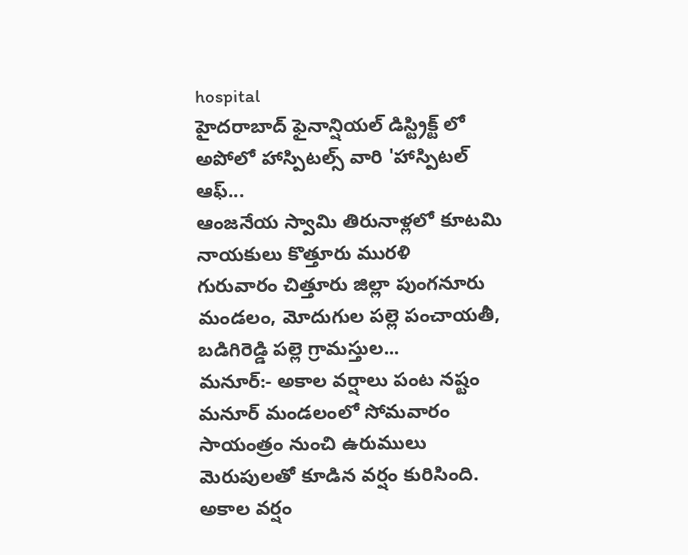hospital
హైదరాబాద్ ఫైనాన్షియల్ డిస్ట్రిక్ట్ లో అపోలో హాస్పిటల్స్ వారి 'హాస్పిటల్ ఆఫ్...
ఆంజనేయ స్వామి తిరునాళ్లలో కూటమి నాయకులు కొత్తూరు మురళి
గురువారం చిత్తూరు జిల్లా పుంగనూరు మండలం, మోదుగుల పల్లె పంచాయతీ, బడిగిరెడ్డి పల్లె గ్రామస్తుల...
మనూర్:- అకాల వర్షాలు పంట నష్టం
మనూర్ మండలంలో సోమవారం సాయంత్రం నుంచి ఉరుములు మెరుపులతో కూడిన వర్షం కురిసింది. అకాల వర్షం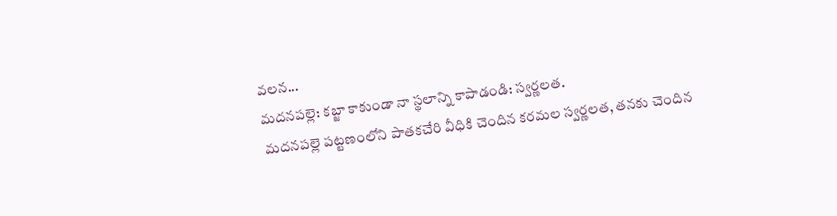వలన...
మదనపల్లె: కబ్జా కాకుండా నా స్థలాన్ని కాపాడండి: స్వర్ణలత.
మదనపల్లె పట్టణంలోని పాతకచేరి వీధికి చెందిన కరమల స్వర్ణలత, తనకు చెందిన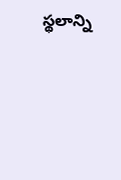స్థలాన్ని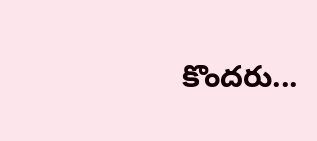కొందరు...